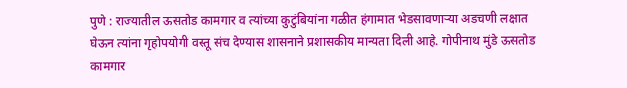पुणे : राज्यातील ऊसतोड कामगार व त्यांच्या कुटुंबियांना गळीत हंगामात भेडसावणाऱ्या अडचणी लक्षात घेऊन त्यांना गृहोपयोगी वस्तू संच देण्यास शासनाने प्रशासकीय मान्यता दिली आहे. गोपीनाथ मुंडे ऊसतोड कामगार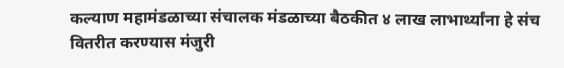कल्याण महामंडळाच्या संचालक मंडळाच्या बैठकीत ४ लाख लाभार्थ्यांना हे संच वितरीत करण्यास मंजुरी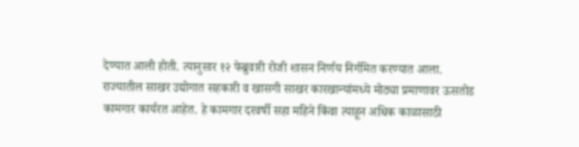देण्यात आली होती. त्यानुसार १२ फेब्रुवारी रोजी शासन निर्णय निर्गमित करण्यात आला.
राज्यातील साखर उद्योगात सहकारी व खासगी साखर कारखान्यांमध्ये मोठ्या प्रमाणावर ऊसतोड कामगार कार्यरत आहेत. हे कामगार दरवर्षी सहा महिने किंवा त्याहून अधिक काळासाठी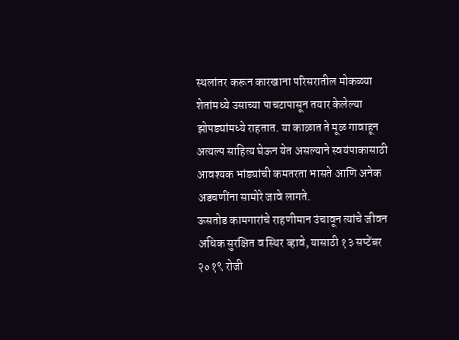स्थलांतर करून कारखाना परिसरातील मोकळ्या शेतांमध्ये उसाच्या पाचटापासून तयार केलेल्या झोपड्यांमध्ये राहतात. या काळात ते मूळ गावाहून अत्यल्प साहित्य घेऊन येत असल्याने स्वयंपाकासाठी आवश्यक भांड्यांची कमतरता भासते आणि अनेक अडचणींना सामोरे जावे लागते.
ऊसतोड कामगारांचे राहणीमान उंचावून त्यांचे जीवन अधिक सुरक्षित व स्थिर व्हावे, यासाठी १३ सप्टेंबर २०१९ रोजी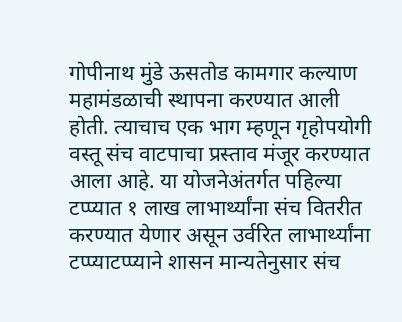गोपीनाथ मुंडे ऊसतोड कामगार कल्याण महामंडळाची स्थापना करण्यात आली होती. त्याचाच एक भाग म्हणून गृहोपयोगी वस्तू संच वाटपाचा प्रस्ताव मंजूर करण्यात आला आहे. या योजनेअंतर्गत पहिल्या टप्प्यात १ लाख लाभार्थ्यांना संच वितरीत करण्यात येणार असून उर्वरित लाभार्थ्यांना टप्प्याटप्प्याने शासन मान्यतेनुसार संच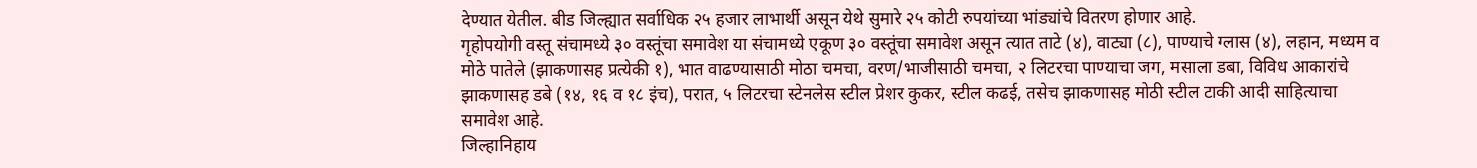देण्यात येतील. बीड जिल्ह्यात सर्वाधिक २५ हजार लाभार्थी असून येथे सुमारे २५ कोटी रुपयांच्या भांड्यांचे वितरण होणार आहे.
गृहोपयोगी वस्तू संचामध्ये ३० वस्तूंचा समावेश या संचामध्ये एकूण ३० वस्तूंचा समावेश असून त्यात ताटे (४), वाट्या (८), पाण्याचे ग्लास (४), लहान, मध्यम व मोठे पातेले (झाकणासह प्रत्येकी १), भात वाढण्यासाठी मोठा चमचा, वरण/भाजीसाठी चमचा, २ लिटरचा पाण्याचा जग, मसाला डबा, विविध आकारांचे झाकणासह डबे (१४, १६ व १८ इंच), परात, ५ लिटरचा स्टेनलेस स्टील प्रेशर कुकर, स्टील कढई, तसेच झाकणासह मोठी स्टील टाकी आदी साहित्याचा समावेश आहे.
जिल्हानिहाय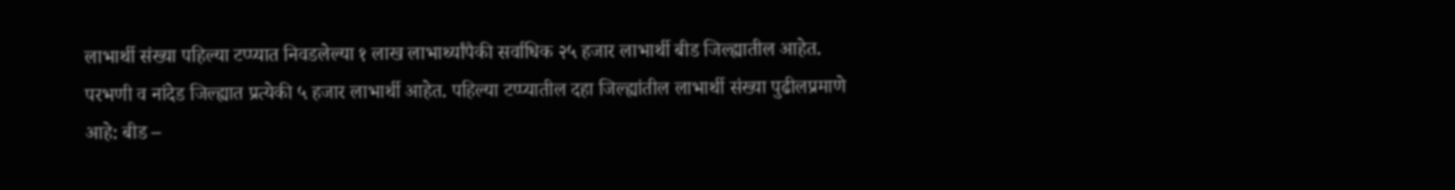लाभार्थी संख्या पहिल्या टप्प्यात निवडलेल्या १ लाख लाभार्थ्यांपैकी सर्वाधिक २५ हजार लाभार्थी बीड जिल्ह्यातील आहेत. परभणी व नांदेड जिल्ह्यात प्रत्येकी ५ हजार लाभार्थी आहेत. पहिल्या टप्प्यातील दहा जिल्ह्यांतील लाभार्थी संख्या पुढीलप्रमाणे आहे: बीड –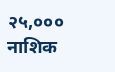२५,००० नाशिक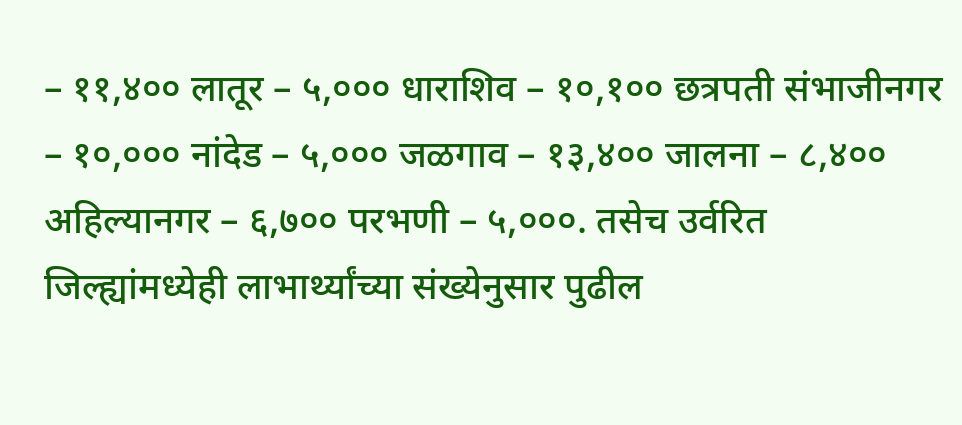– ११,४०० लातूर – ५,००० धाराशिव – १०,१०० छत्रपती संभाजीनगर – १०,००० नांदेड – ५,००० जळगाव – १३,४०० जालना – ८,४०० अहिल्यानगर – ६,७०० परभणी – ५,०००. तसेच उर्वरित जिल्ह्यांमध्येही लाभार्थ्यांच्या संख्येनुसार पुढील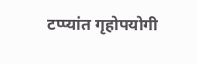टप्प्यांत गृहोपयोगी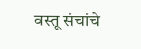वस्तू संचांचे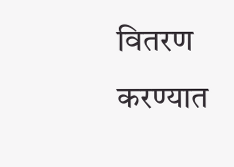वितरण करण्यात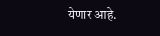येणार आहे.